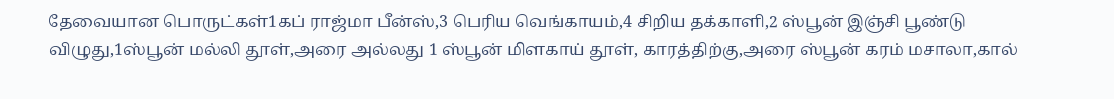தேவையான பொருட்கள்1கப் ராஜ்மா பீன்ஸ்,3 பெரிய வெங்காயம்,4 சிறிய தக்காளி,2 ஸ்பூன் இஞ்சி பூண்டு விழுது,1ஸ்பூன் மல்லி தூள்,அரை அல்லது 1 ஸ்பூன் மிளகாய் தூள், காரத்திற்கு,அரை ஸ்பூன் கரம் மசாலா,கால்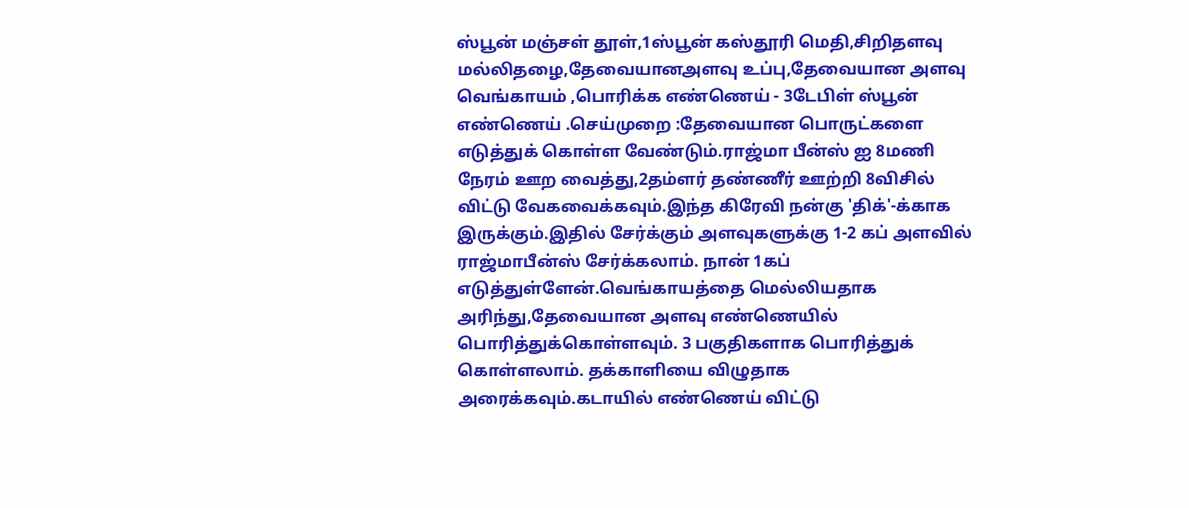ஸ்பூன் மஞ்சள் தூள்,1ஸ்பூன் கஸ்தூரி மெதி,சிறிதளவு மல்லிதழை,தேவையானஅளவு உப்பு,தேவையான அளவு வெங்காயம் ,பொரிக்க எண்ணெய் - 3டேபிள் ஸ்பூன் எண்ணெய் .செய்முறை :தேவையான பொருட்களை எடுத்துக் கொள்ள வேண்டும்.ராஜ்மா பீன்ஸ் ஐ 8மணி நேரம் ஊற வைத்து,2தம்ளர் தண்ணீர் ஊற்றி 8விசில் விட்டு வேகவைக்கவும்.இந்த கிரேவி நன்கு 'திக்'-க்காக இருக்கும்.இதில் சேர்க்கும் அளவுகளுக்கு 1-2 கப் அளவில் ராஜ்மாபீன்ஸ் சேர்க்கலாம். நான் 1கப் எடுத்துள்ளேன்.வெங்காயத்தை மெல்லியதாக அரிந்து,தேவையான அளவு எண்ணெயில் பொரித்துக்கொள்ளவும். 3 பகுதிகளாக பொரித்துக் கொள்ளலாம். தக்காளியை விழுதாக அரைக்கவும்.கடாயில் எண்ணெய் விட்டு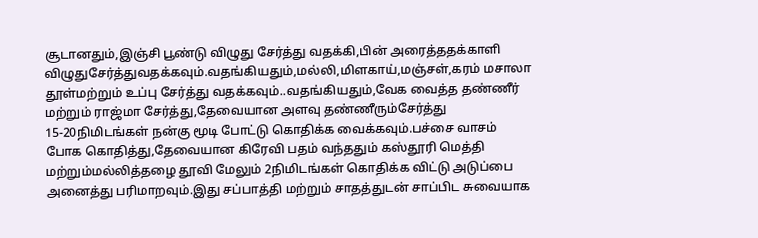சூடானதும்,இஞ்சி பூண்டு விழுது சேர்த்து வதக்கி,பின் அரைத்ததக்காளி விழுதுசேர்த்துவதக்கவும்.வதங்கியதும்,மல்லி,மிளகாய்,மஞ்சள்,கரம் மசாலா தூள்மற்றும் உப்பு சேர்த்து வதக்கவும்..வதங்கியதும்,வேக வைத்த தண்ணீர் மற்றும் ராஜ்மா சேர்த்து,தேவையான அளவு தண்ணீரும்சேர்த்து 15-20நிமிடங்கள் நன்கு மூடி போட்டு கொதிக்க வைக்கவும்.பச்சை வாசம் போக கொதித்து,தேவையான கிரேவி பதம் வந்ததும் கஸ்தூரி மெத்தி மற்றும்மல்லித்தழை தூவி மேலும் 2நிமிடங்கள் கொதிக்க விட்டு அடுப்பை அனைத்து பரிமாறவும்.இது சப்பாத்தி மற்றும் சாதத்துடன் சாப்பிட சுவையாக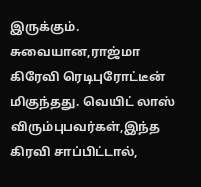இருக்கும். சுவையான,ராஜ்மா கிரேவி ரெடிபுரோட்டீன் மிகுந்தது. வெயிட் லாஸ் விரும்புபவர்கள்,இந்த கிரவி சாப்பிட்டால்,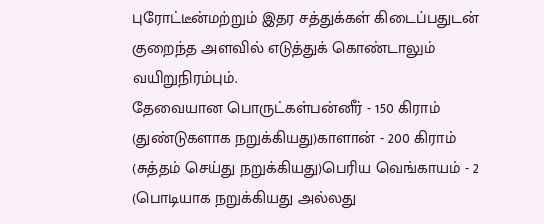புரோட்டீன்மற்றும் இதர சத்துக்கள் கிடைப்பதுடன் குறைந்த அளவில் எடுத்துக் கொண்டாலும் வயிறுநிரம்பும்.
தேவையான பொருட்கள்பன்னீர் - 150 கிராம் (துண்டுகளாக நறுக்கியது)காளான் - 200 கிராம் (சுத்தம் செய்து நறுக்கியது)பெரிய வெங்காயம் - 2 (பொடியாக நறுக்கியது அல்லது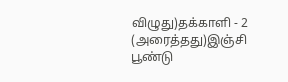விழுது)தக்காளி - 2 (அரைத்தது)இஞ்சி பூண்டு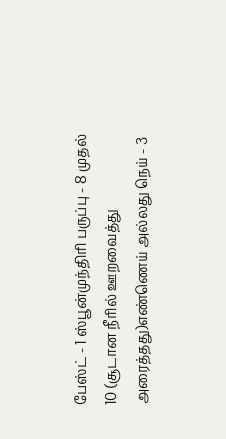பேஸ்ட் - 1 ஸ்பூன்முந்திரி பருப்பு - 8 முதல் 10 (சூடான நீரில் ஊறவைத்து அரைத்தது)எண்ணெய் அல்லது நெய் - 3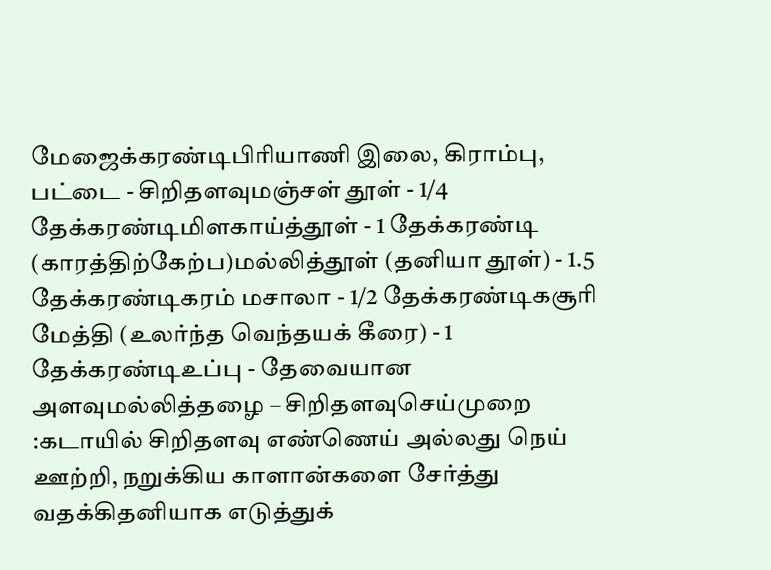மேஜைக்கரண்டிபிரியாணி இலை, கிராம்பு, பட்டை - சிறிதளவுமஞ்சள் தூள் - 1/4 தேக்கரண்டிமிளகாய்த்தூள் - 1 தேக்கரண்டி (காரத்திற்கேற்ப)மல்லித்தூள் (தனியா தூள்) - 1.5 தேக்கரண்டிகரம் மசாலா - 1/2 தேக்கரண்டிகசூரி மேத்தி (உலர்ந்த வெந்தயக் கீரை) - 1 தேக்கரண்டிஉப்பு - தேவையான அளவுமல்லித்தழை – சிறிதளவுசெய்முறை :கடாயில் சிறிதளவு எண்ணெய் அல்லது நெய் ஊற்றி, நறுக்கிய காளான்களை சேர்த்து வதக்கிதனியாக எடுத்துக்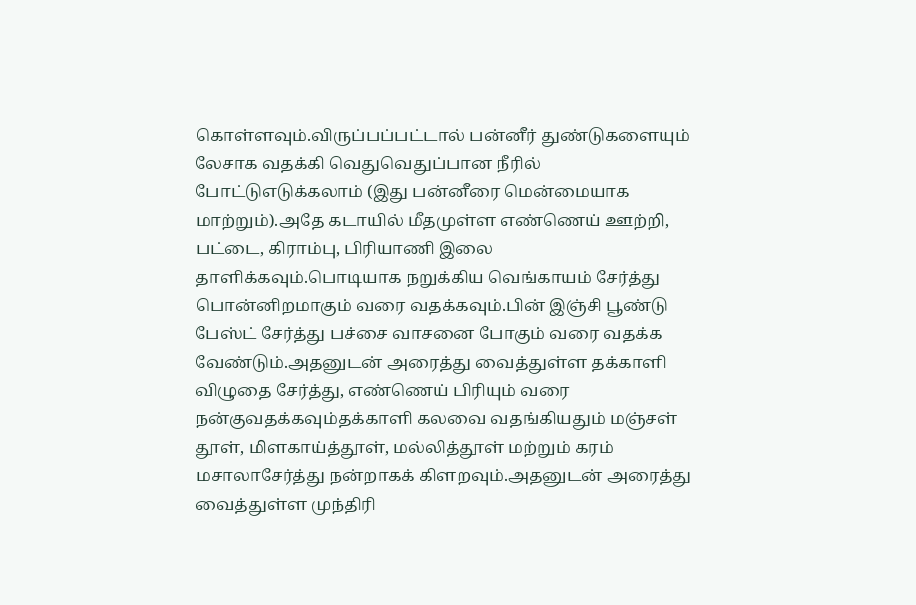கொள்ளவும்.விருப்பப்பட்டால் பன்னீர் துண்டுகளையும் லேசாக வதக்கி வெதுவெதுப்பான நீரில் போட்டுஎடுக்கலாம் (இது பன்னீரை மென்மையாக மாற்றும்).அதே கடாயில் மீதமுள்ள எண்ணெய் ஊற்றி, பட்டை, கிராம்பு, பிரியாணி இலை தாளிக்கவும்.பொடியாக நறுக்கிய வெங்காயம் சேர்த்து பொன்னிறமாகும் வரை வதக்கவும்.பின் இஞ்சி பூண்டு பேஸ்ட் சேர்த்து பச்சை வாசனை போகும் வரை வதக்க வேண்டும்.அதனுடன் அரைத்து வைத்துள்ள தக்காளி விழுதை சேர்த்து, எண்ணெய் பிரியும் வரை நன்குவதக்கவும்தக்காளி கலவை வதங்கியதும் மஞ்சள் தூள், மிளகாய்த்தூள், மல்லித்தூள் மற்றும் கரம் மசாலாசேர்த்து நன்றாகக் கிளறவும்.அதனுடன் அரைத்து வைத்துள்ள முந்திரி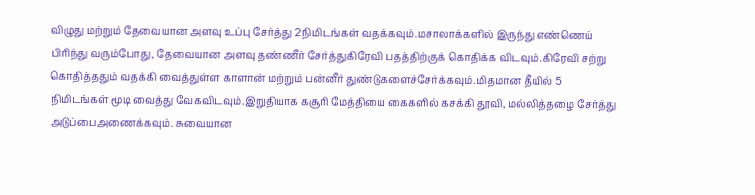விழுது மற்றும் தேவையான அளவு உப்பு சேர்த்து 2நிமிடங்கள் வதக்கவும்.மசாலாக்களில் இருந்து எண்ணெய் பிரிந்து வரும்போது, தேவையான அளவு தண்ணீர் சேர்த்துகிரேவி பதத்திற்குக் கொதிக்க விடவும்.கிரேவி சற்று கொதித்ததும் வதக்கி வைத்துள்ள காளான் மற்றும் பன்னீர் துண்டுகளைச்சேர்க்கவும்.மிதமான தீயில் 5 நிமிடங்கள் மூடி வைத்து வேகவிடவும்.இறுதியாக கசூரி மேத்தியை கைகளில் கசக்கி தூவி, மல்லித்தழை சேர்த்து அடுப்பைஅணைக்கவும். சுவையான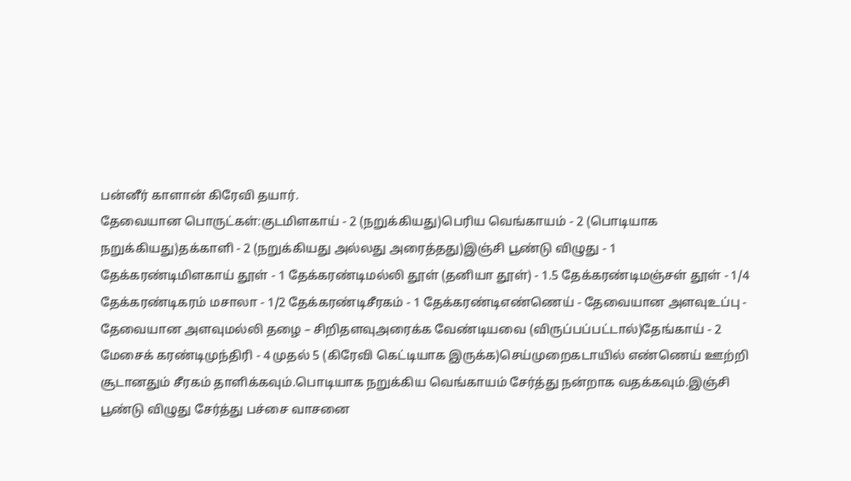பன்னீர் காளான் கிரேவி தயார்.
தேவையான பொருட்கள்:குடமிளகாய் - 2 (நறுக்கியது)பெரிய வெங்காயம் - 2 (பொடியாக நறுக்கியது)தக்காளி - 2 (நறுக்கியது அல்லது அரைத்தது)இஞ்சி பூண்டு விழுது - 1 தேக்கரண்டிமிளகாய் தூள் - 1 தேக்கரண்டிமல்லி தூள் (தனியா தூள்) - 1.5 தேக்கரண்டிமஞ்சள் தூள் - 1/4 தேக்கரண்டிகரம் மசாலா - 1/2 தேக்கரண்டிசீரகம் - 1 தேக்கரண்டிஎண்ணெய் - தேவையான அளவுஉப்பு - தேவையான அளவுமல்லி தழை – சிறிதளவுஅரைக்க வேண்டியவை (விருப்பப்பட்டால்)தேங்காய் - 2 மேசைக் கரண்டிமுந்திரி - 4 முதல் 5 (கிரேவி கெட்டியாக இருக்க)செய்முறைகடாயில் எண்ணெய் ஊற்றி சூடானதும் சீரகம் தாளிக்கவும்.பொடியாக நறுக்கிய வெங்காயம் சேர்த்து நன்றாக வதக்கவும்.இஞ்சி பூண்டு விழுது சேர்த்து பச்சை வாசனை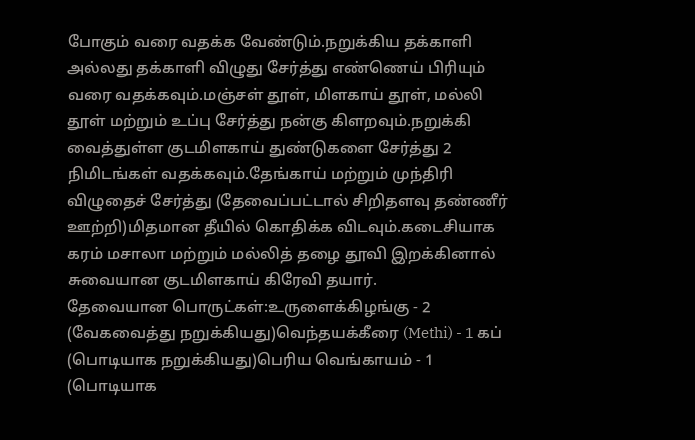போகும் வரை வதக்க வேண்டும்.நறுக்கிய தக்காளி அல்லது தக்காளி விழுது சேர்த்து எண்ணெய் பிரியும் வரை வதக்கவும்.மஞ்சள் தூள், மிளகாய் தூள், மல்லி தூள் மற்றும் உப்பு சேர்த்து நன்கு கிளறவும்.நறுக்கி வைத்துள்ள குடமிளகாய் துண்டுகளை சேர்த்து 2 நிமிடங்கள் வதக்கவும்.தேங்காய் மற்றும் முந்திரி விழுதைச் சேர்த்து (தேவைப்பட்டால் சிறிதளவு தண்ணீர் ஊற்றி)மிதமான தீயில் கொதிக்க விடவும்.கடைசியாக கரம் மசாலா மற்றும் மல்லித் தழை தூவி இறக்கினால் சுவையான குடமிளகாய் கிரேவி தயார்.
தேவையான பொருட்கள்:உருளைக்கிழங்கு - 2 (வேகவைத்து நறுக்கியது)வெந்தயக்கீரை (Methi) - 1 கப் (பொடியாக நறுக்கியது)பெரிய வெங்காயம் - 1 (பொடியாக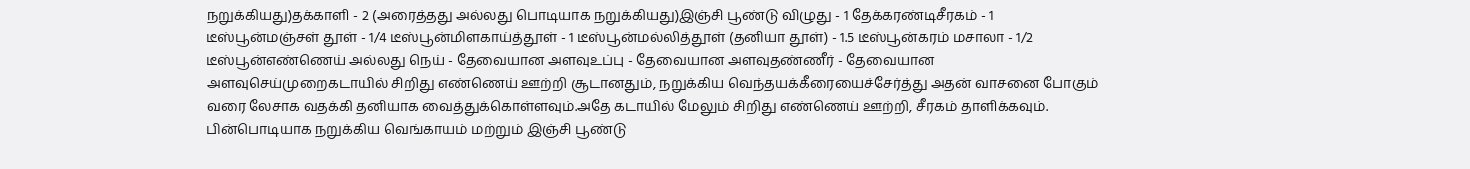நறுக்கியது)தக்காளி - 2 (அரைத்தது அல்லது பொடியாக நறுக்கியது)இஞ்சி பூண்டு விழுது - 1 தேக்கரண்டிசீரகம் - 1 டீஸ்பூன்மஞ்சள் தூள் - 1/4 டீஸ்பூன்மிளகாய்த்தூள் - 1 டீஸ்பூன்மல்லித்தூள் (தனியா தூள்) - 1.5 டீஸ்பூன்கரம் மசாலா - 1/2 டீஸ்பூன்எண்ணெய் அல்லது நெய் - தேவையான அளவுஉப்பு - தேவையான அளவுதண்ணீர் - தேவையான அளவுசெய்முறைகடாயில் சிறிது எண்ணெய் ஊற்றி சூடானதும், நறுக்கிய வெந்தயக்கீரையைச்சேர்த்து அதன் வாசனை போகும் வரை லேசாக வதக்கி தனியாக வைத்துக்கொள்ளவும்.அதே கடாயில் மேலும் சிறிது எண்ணெய் ஊற்றி, சீரகம் தாளிக்கவும். பின்பொடியாக நறுக்கிய வெங்காயம் மற்றும் இஞ்சி பூண்டு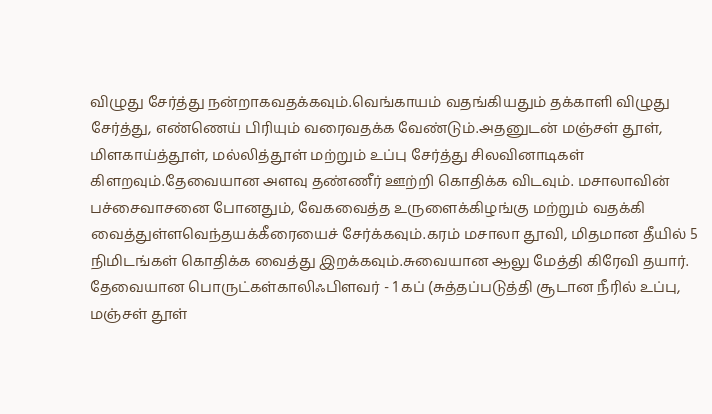விழுது சேர்த்து நன்றாகவதக்கவும்.வெங்காயம் வதங்கியதும் தக்காளி விழுது சேர்த்து, எண்ணெய் பிரியும் வரைவதக்க வேண்டும்.அதனுடன் மஞ்சள் தூள், மிளகாய்த்தூள், மல்லித்தூள் மற்றும் உப்பு சேர்த்து சிலவினாடிகள் கிளறவும்.தேவையான அளவு தண்ணீர் ஊற்றி கொதிக்க விடவும். மசாலாவின் பச்சைவாசனை போனதும், வேகவைத்த உருளைக்கிழங்கு மற்றும் வதக்கி வைத்துள்ளவெந்தயக்கீரையைச் சேர்க்கவும்.கரம் மசாலா தூவி, மிதமான தீயில் 5 நிமிடங்கள் கொதிக்க வைத்து இறக்கவும்.சுவையான ஆலு மேத்தி கிரேவி தயார்.
தேவையான பொருட்கள்காலிஃபிளவர் - 1 கப் (சுத்தப்படுத்தி சூடான நீரில் உப்பு, மஞ்சள் தூள்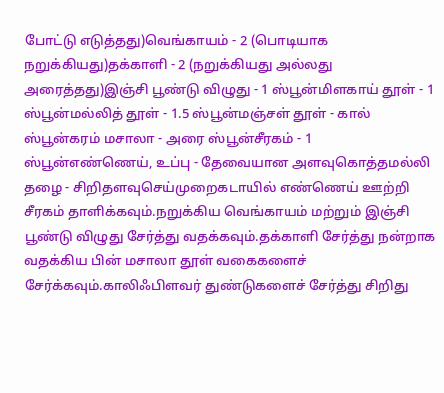போட்டு எடுத்தது)வெங்காயம் - 2 (பொடியாக நறுக்கியது)தக்காளி - 2 (நறுக்கியது அல்லது அரைத்தது)இஞ்சி பூண்டு விழுது - 1 ஸ்பூன்மிளகாய் தூள் - 1 ஸ்பூன்மல்லித் தூள் - 1.5 ஸ்பூன்மஞ்சள் தூள் - கால் ஸ்பூன்கரம் மசாலா - அரை ஸ்பூன்சீரகம் - 1 ஸ்பூன்எண்ணெய், உப்பு - தேவையான அளவுகொத்தமல்லி தழை - சிறிதளவுசெய்முறைகடாயில் எண்ணெய் ஊற்றி சீரகம் தாளிக்கவும்.நறுக்கிய வெங்காயம் மற்றும் இஞ்சி பூண்டு விழுது சேர்த்து வதக்கவும்.தக்காளி சேர்த்து நன்றாக வதக்கிய பின் மசாலா தூள் வகைகளைச் சேர்க்கவும்.காலிஃபிளவர் துண்டுகளைச் சேர்த்து சிறிது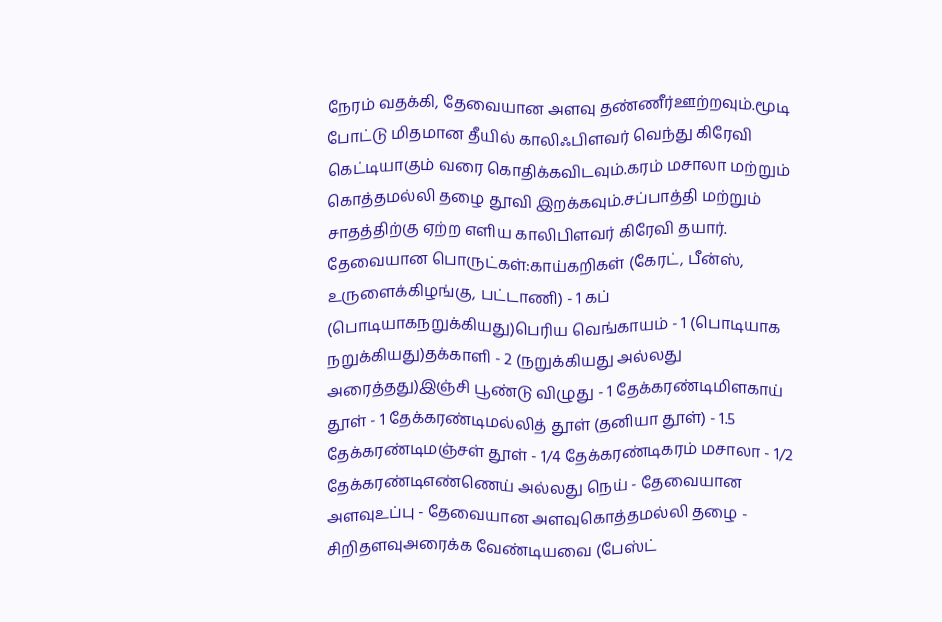நேரம் வதக்கி, தேவையான அளவு தண்ணீர்ஊற்றவும்.மூடி போட்டு மிதமான தீயில் காலிஃபிளவர் வெந்து கிரேவி கெட்டியாகும் வரை கொதிக்கவிடவும்.கரம் மசாலா மற்றும் கொத்தமல்லி தழை தூவி இறக்கவும்.சப்பாத்தி மற்றும் சாதத்திற்கு ஏற்ற எளிய காலிபிளவர் கிரேவி தயார்.
தேவையான பொருட்கள்:காய்கறிகள் (கேரட், பீன்ஸ், உருளைக்கிழங்கு, பட்டாணி) - 1 கப் (பொடியாகநறுக்கியது)பெரிய வெங்காயம் - 1 (பொடியாக நறுக்கியது)தக்காளி - 2 (நறுக்கியது அல்லது அரைத்தது)இஞ்சி பூண்டு விழுது - 1 தேக்கரண்டிமிளகாய் தூள் - 1 தேக்கரண்டிமல்லித் தூள் (தனியா தூள்) - 1.5 தேக்கரண்டிமஞ்சள் தூள் - 1/4 தேக்கரண்டிகரம் மசாலா - 1/2 தேக்கரண்டிஎண்ணெய் அல்லது நெய் - தேவையான அளவுஉப்பு - தேவையான அளவுகொத்தமல்லி தழை - சிறிதளவுஅரைக்க வேண்டியவை (பேஸ்ட்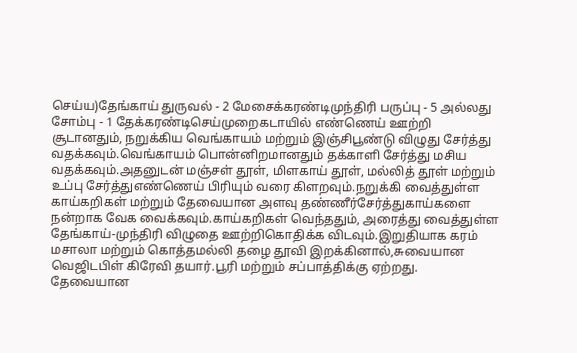செய்ய)தேங்காய் துருவல் - 2 மேசைக்கரண்டிமுந்திரி பருப்பு - 5 அல்லது சோம்பு - 1 தேக்கரண்டிசெய்முறைகடாயில் எண்ணெய் ஊற்றி சூடானதும், நறுக்கிய வெங்காயம் மற்றும் இஞ்சிபூண்டு விழுது சேர்த்து வதக்கவும்.வெங்காயம் பொன்னிறமானதும் தக்காளி சேர்த்து மசிய வதக்கவும்.அதனுடன் மஞ்சள் தூள், மிளகாய் தூள், மல்லித் தூள் மற்றும் உப்பு சேர்த்துஎண்ணெய் பிரியும் வரை கிளறவும்.நறுக்கி வைத்துள்ள காய்கறிகள் மற்றும் தேவையான அளவு தண்ணீர்சேர்த்துகாய்களை நன்றாக வேக வைக்கவும்.காய்கறிகள் வெந்ததும், அரைத்து வைத்துள்ள தேங்காய்-முந்திரி விழுதை ஊற்றிகொதிக்க விடவும்.இறுதியாக கரம் மசாலா மற்றும் கொத்தமல்லி தழை தூவி இறக்கினால்,சுவையான வெஜிடபிள் கிரேவி தயார்.பூரி மற்றும் சப்பாத்திக்கு ஏற்றது.
தேவையான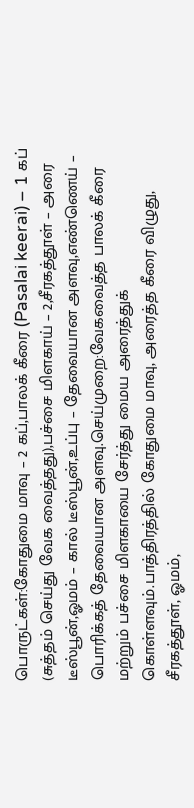பொருட்கள்:கோதுமை மாவு – 2 கப்,பாலக் கீரை (Pasalai keerai) – 1 கப் (சுத்தம் செய்து வேக வைத்தது),பச்சை மிளகாய் – 2,சீரகத்தூள் – அரை டீஸ்பூன்,ஓமம் – கால் டீஸ்பூன்,உப்பு – தேவையான அளவு,எண்ணெய் – பொரிக்கத் தேவையான அளவு.செய்முறை:வேகவைத்த பாலக் கீரை மற்றும் பச்சை மிளகாயை சேர்த்து மைய அரைத்துக் கொள்ளவும்.பாத்திரத்தில் கோதுமை மாவு, அரைத்த கீரை விழுது, சீரகத்தூள், ஓமம்,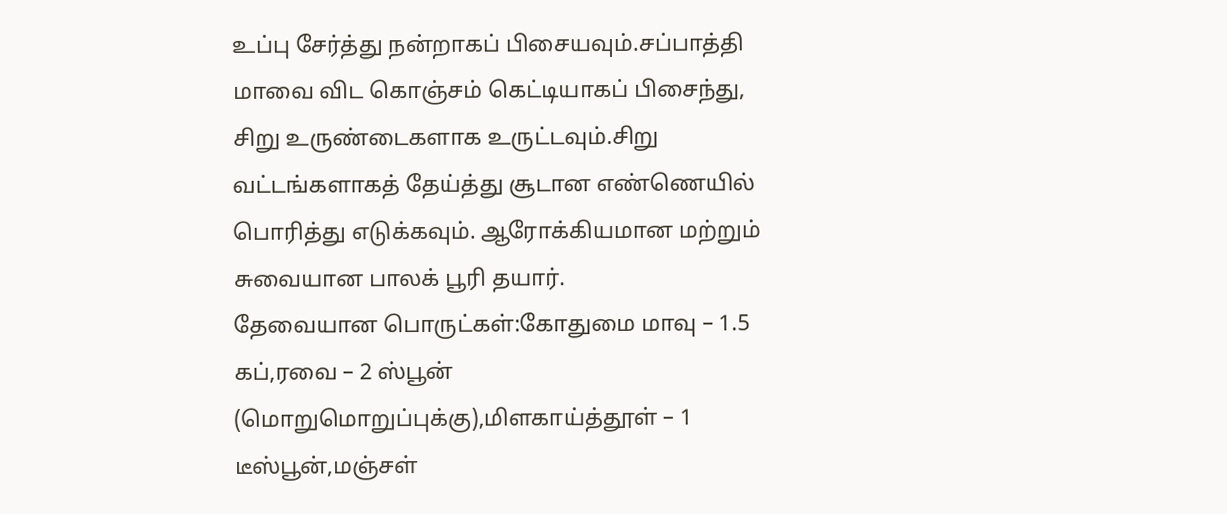உப்பு சேர்த்து நன்றாகப் பிசையவும்.சப்பாத்தி மாவை விட கொஞ்சம் கெட்டியாகப் பிசைந்து, சிறு உருண்டைகளாக உருட்டவும்.சிறு வட்டங்களாகத் தேய்த்து சூடான எண்ணெயில் பொரித்து எடுக்கவும். ஆரோக்கியமான மற்றும் சுவையான பாலக் பூரி தயார்.
தேவையான பொருட்கள்:கோதுமை மாவு – 1.5 கப்,ரவை – 2 ஸ்பூன் (மொறுமொறுப்புக்கு),மிளகாய்த்தூள் – 1 டீஸ்பூன்,மஞ்சள்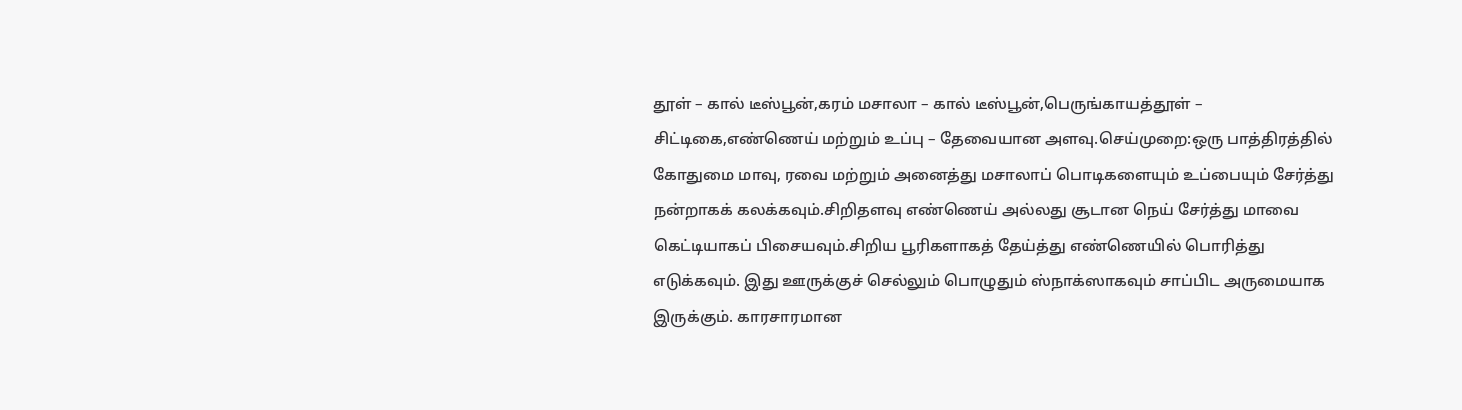தூள் – கால் டீஸ்பூன்,கரம் மசாலா – கால் டீஸ்பூன்,பெருங்காயத்தூள் – சிட்டிகை,எண்ணெய் மற்றும் உப்பு – தேவையான அளவு.செய்முறை:ஒரு பாத்திரத்தில் கோதுமை மாவு, ரவை மற்றும் அனைத்து மசாலாப் பொடிகளையும் உப்பையும் சேர்த்து நன்றாகக் கலக்கவும்.சிறிதளவு எண்ணெய் அல்லது சூடான நெய் சேர்த்து மாவை கெட்டியாகப் பிசையவும்.சிறிய பூரிகளாகத் தேய்த்து எண்ணெயில் பொரித்து எடுக்கவும். இது ஊருக்குச் செல்லும் பொழுதும் ஸ்நாக்ஸாகவும் சாப்பிட அருமையாக இருக்கும். காரசாரமான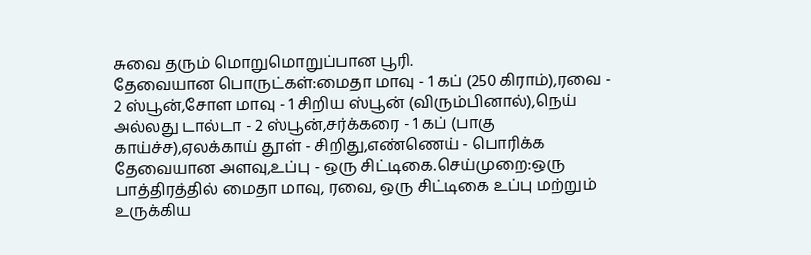சுவை தரும் மொறுமொறுப்பான பூரி.
தேவையான பொருட்கள்:மைதா மாவு - 1 கப் (250 கிராம்),ரவை - 2 ஸ்பூன்,சோள மாவு - 1 சிறிய ஸ்பூன் (விரும்பினால்),நெய் அல்லது டால்டா - 2 ஸ்பூன்,சர்க்கரை - 1 கப் (பாகு காய்ச்ச),ஏலக்காய் தூள் - சிறிது,எண்ணெய் - பொரிக்க தேவையான அளவு,உப்பு - ஒரு சிட்டிகை.செய்முறை:ஒரு பாத்திரத்தில் மைதா மாவு, ரவை, ஒரு சிட்டிகை உப்பு மற்றும் உருக்கிய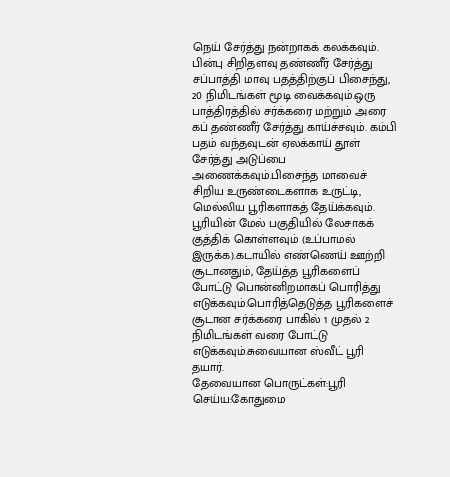நெய் சேர்த்து நன்றாகக் கலக்கவும். பின்பு சிறிதளவு தண்ணீர் சேர்த்து சப்பாத்தி மாவு பதத்திற்குப் பிசைந்து, 20 நிமிடங்கள் மூடி வைக்கவும்.ஒரு பாத்திரத்தில் சர்க்கரை மற்றும் அரை கப் தண்ணீர் சேர்த்து காய்ச்சவும். கம்பி பதம் வந்தவுடன் ஏலக்காய் தூள் சேர்த்து அடுப்பை அணைக்கவும்.பிசைந்த மாவைச் சிறிய உருண்டைகளாக உருட்டி, மெல்லிய பூரிகளாகத் தேய்க்கவும். பூரியின் மேல் பகுதியில் லேசாகக் குத்திக் கொள்ளவும் (உப்பாமல் இருக்க).கடாயில் எண்ணெய் ஊற்றி சூடானதும், தேய்த்த பூரிகளைப் போட்டு பொன்னிறமாகப் பொரித்து எடுக்கவும்.பொரித்தெடுத்த பூரிகளைச் சூடான சர்க்கரை பாகில் 1 முதல் 2 நிமிடங்கள் வரை போட்டு எடுக்கவும்.சுவையான ஸ்வீட் பூரி தயார்.
தேவையான பொருட்கள்:பூரி செய்ய:கோதுமை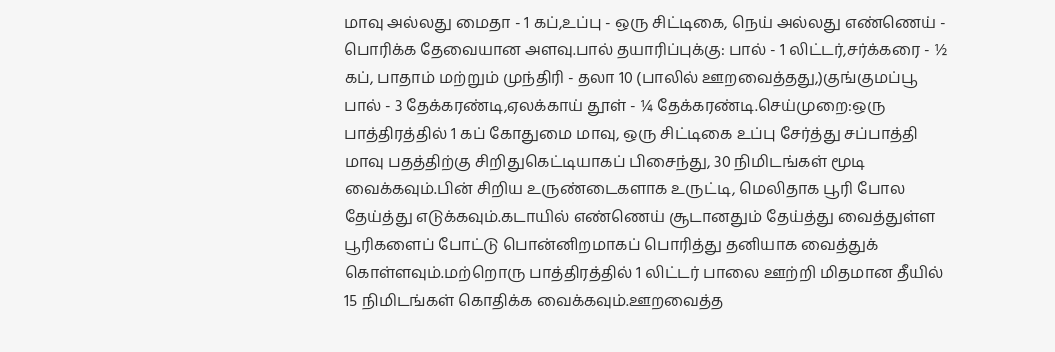மாவு அல்லது மைதா - 1 கப்,உப்பு - ஒரு சிட்டிகை, நெய் அல்லது எண்ணெய் - பொரிக்க தேவையான அளவு.பால் தயாரிப்புக்கு: பால் - 1 லிட்டர்,சர்க்கரை - ½ கப், பாதாம் மற்றும் முந்திரி - தலா 10 (பாலில் ஊறவைத்தது,)குங்குமப்பூ பால் - 3 தேக்கரண்டி,ஏலக்காய் தூள் - ¼ தேக்கரண்டி.செய்முறை:ஒரு பாத்திரத்தில் 1 கப் கோதுமை மாவு, ஒரு சிட்டிகை உப்பு சேர்த்து சப்பாத்தி மாவு பதத்திற்கு சிறிதுகெட்டியாகப் பிசைந்து, 30 நிமிடங்கள் மூடி வைக்கவும்.பின் சிறிய உருண்டைகளாக உருட்டி, மெலிதாக பூரி போல தேய்த்து எடுக்கவும்.கடாயில் எண்ணெய் சூடானதும் தேய்த்து வைத்துள்ள பூரிகளைப் போட்டு பொன்னிறமாகப் பொரித்து தனியாக வைத்துக் கொள்ளவும்.மற்றொரு பாத்திரத்தில் 1 லிட்டர் பாலை ஊற்றி மிதமான தீயில் 15 நிமிடங்கள் கொதிக்க வைக்கவும்.ஊறவைத்த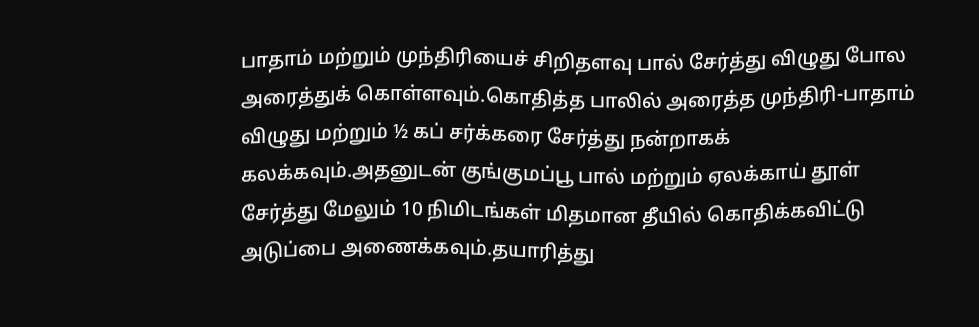பாதாம் மற்றும் முந்திரியைச் சிறிதளவு பால் சேர்த்து விழுது போல அரைத்துக் கொள்ளவும்.கொதித்த பாலில் அரைத்த முந்திரி-பாதாம் விழுது மற்றும் ½ கப் சர்க்கரை சேர்த்து நன்றாகக் கலக்கவும்.அதனுடன் குங்குமப்பூ பால் மற்றும் ஏலக்காய் தூள் சேர்த்து மேலும் 10 நிமிடங்கள் மிதமான தீயில் கொதிக்கவிட்டு அடுப்பை அணைக்கவும்.தயாரித்து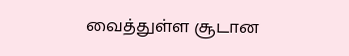வைத்துள்ள சூடான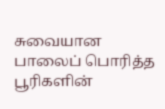சுவையான பாலைப் பொரித்த பூரிகளின்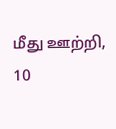மீது ஊற்றி, 10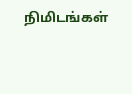நிமிடங்கள்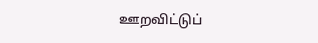ஊறவிட்டுப்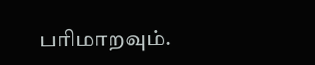பரிமாறவும்.